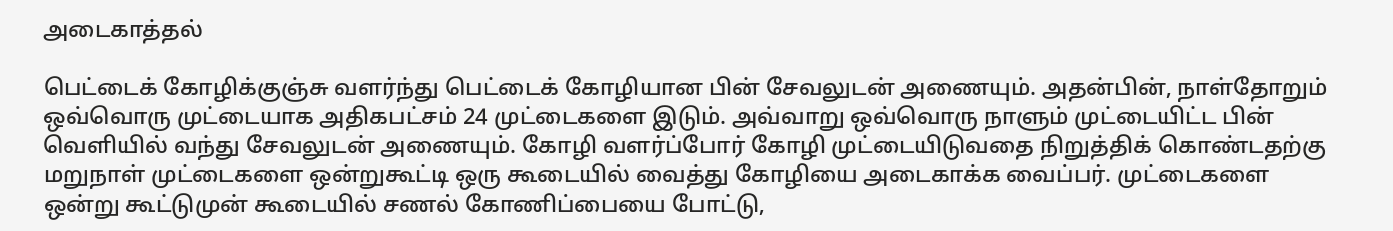அடைகாத்தல்

பெட்டைக் கோழிக்குஞ்சு வளர்ந்து பெட்டைக் கோழியான பின் சேவலுடன் அணையும். அதன்பின், நாள்தோறும் ஒவ்வொரு முட்டையாக அதிகபட்சம் 24 முட்டைகளை இடும். அவ்வாறு ஒவ்வொரு நாளும் முட்டையிட்ட பின் வெளியில் வந்து சேவலுடன் அணையும். கோழி வளர்ப்போர் கோழி முட்டையிடுவதை நிறுத்திக் கொண்டதற்கு மறுநாள் முட்டைகளை ஒன்றுகூட்டி ஒரு கூடையில் வைத்து கோழியை அடைகாக்க வைப்பர். முட்டைகளை ஒன்று கூட்டுமுன் கூடையில் சணல் கோணிப்பையை போட்டு,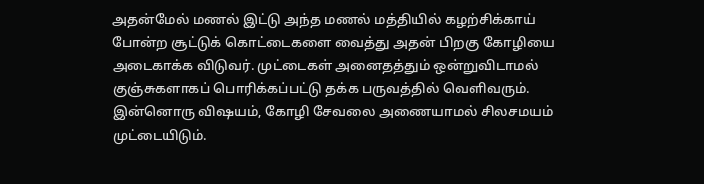அதன்மேல் மணல் இட்டு அந்த மணல் மத்தியில் கழற்சிக்காய் போன்ற சூட்டுக் கொட்டைகளை வைத்து அதன் பிறகு கோழியை அடைகாக்க விடுவர். முட்டைகள் அனைதத்தும் ஒன்றுவிடாமல் குஞ்சுகளாகப் பொரிக்கப்பட்டு தக்க பருவத்தில் வெளிவரும். இன்னொரு விஷயம், கோழி சேவலை அணையாமல் சிலசமயம் முட்டையிடும்.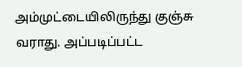அம்முட்டையிலிருந்து குஞ்சு வராது. அப்படிப்பட்ட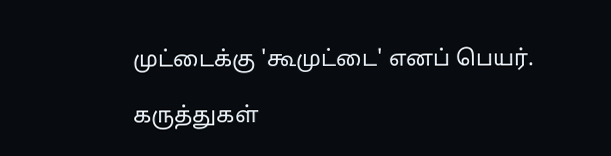முட்டைக்கு 'கூமுட்டை' எனப் பெயர்.

கருத்துகள்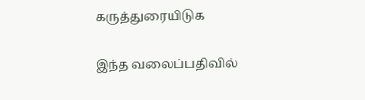கருத்துரையிடுக

இந்த வலைப்பதிவில்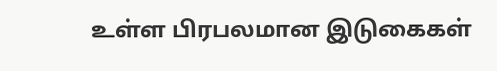உள்ள பிரபலமான இடுகைகள்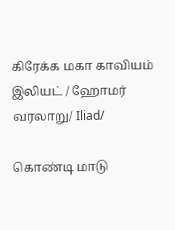கிரேக்க மகா காவியம் இலியட் / ஹோமர் வரலாறு/ Iliad/

கொண்டி மாடு